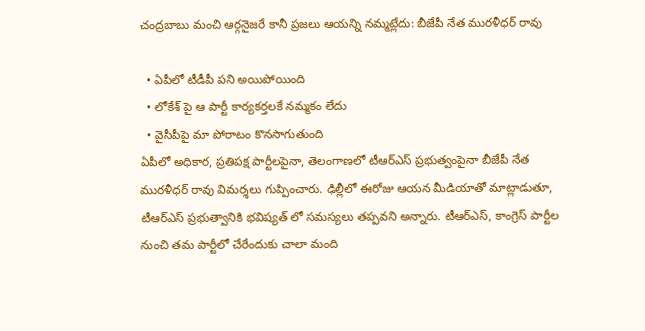చంద్రబాబు మంచి ఆర్గనైజరే కానీ ప్రజలు ఆయన్ని నమ్మట్లేదు: బీజేపీ నేత మురళీధర్ రావు

  • ఏపీలో టీడీపీ పని అయిపోయింది
  • లోకేశ్ పై ఆ పార్టీ కార్యకర్తలకే నమ్మకం లేదు
  • వైసీపీపై మా పోరాటం కొనసాగుతుంది
ఏపీలో అధికార, ప్రతిపక్ష పార్టీలపైనా, తెలంగాణలో టీఆర్ఎస్ ప్రభుత్వంపైనా బీజేపీ నేత మురళీధర్ రావు విమర్శలు గుప్పించారు. ఢిల్లీలో ఈరోజు ఆయన మీడియాతో మాట్లాడుతూ, టీఆర్ఎస్ ప్రభుత్వానికి భవిష్యత్ లో సమస్యలు తప్పవని అన్నారు. టీఆర్ఎస్, కాంగ్రెస్ పార్టీల నుంచి తమ పార్టీలో చేరేందుకు చాలా మంది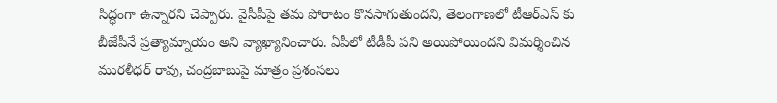సిద్ధంగా ఉన్నారని చెప్పారు. వైసీపీపై తమ పోరాటం కొనసాగుతుందని, తెలంగాణలో టీఆర్ఎస్ కు బీజేపీనే ప్రత్యామ్నాయం అని వ్యాఖ్యానించారు. ఏపీలో టీడీపీ పని అయిపోయిందని విమర్శించిన మురళీధర్ రావు, చంద్రబాబుపై మాత్రం ప్రశంసలు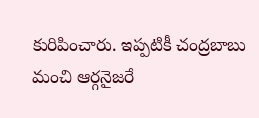కురిపించారు. ఇప్పటికీ చంద్రబాబు మంచి ఆర్గనైజరే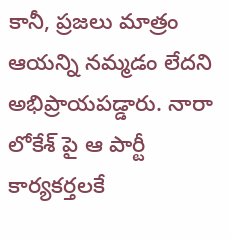కానీ, ప్రజలు మాత్రం ఆయన్ని నమ్మడం లేదని అభిప్రాయపడ్డారు. నారా లోకేశ్ పై ఆ పార్టీ కార్యకర్తలకే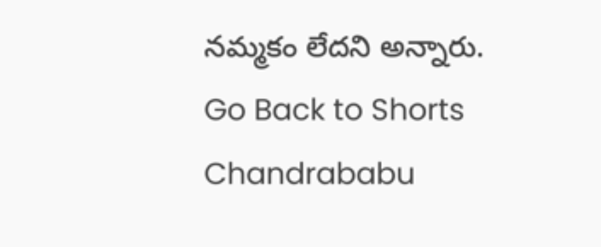నమ్మకం లేదని అన్నారు.
Go Back to Shorts
Chandrababu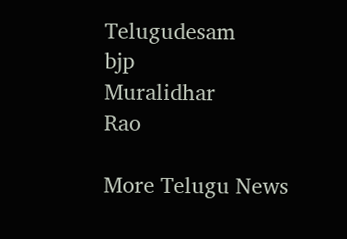Telugudesam
bjp
Muralidhar
Rao

More Telugu News